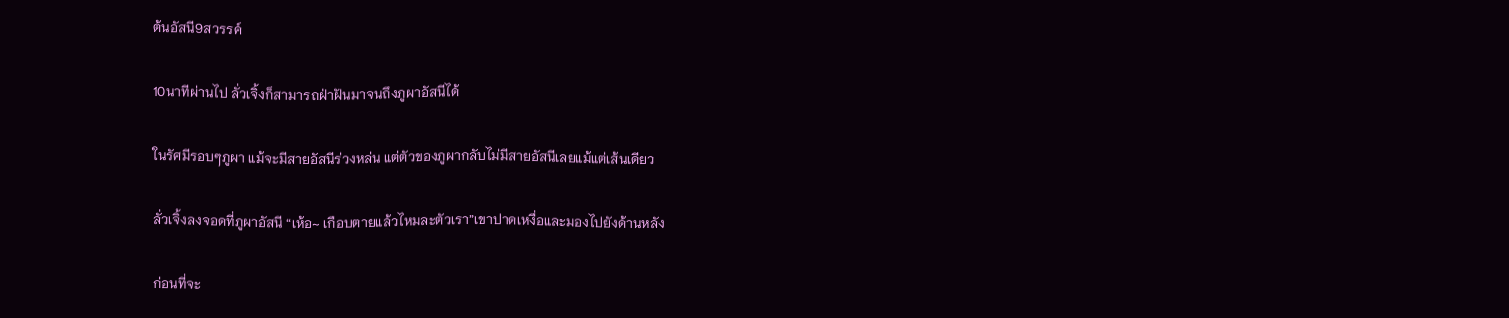ต้นอัสนี9สวรรค์

10นาทีผ่านไป ลั่วเจิ้งก็สามารถฝ่าฝันมาจนถึงภูผาอัสนีได้

ในรัศมีรอบๆภูผา แม้จะมีสายอัสนีร่วงหล่น แต่ตัวของภูผากลับไม่มีสายอัสนีเลยแม้แต่เส้นเดียว

ลั่วเจิ้งลงจอดที่ภูผาอัสนี “เห้อ~ เกือบตายแล้วไหมละตัวเรา”เขาปาดเหงื่อและมองไปยังด้านหลัง

ก่อนที่จะ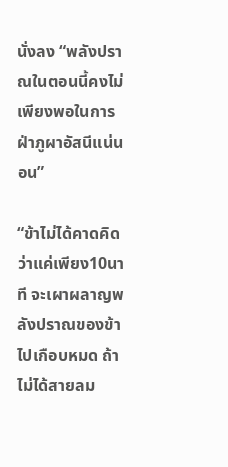นั่งลง “พลังปราณในตอนนี้คงไม่เพียงพอในการฝ่าภูผาอัสนีแน่นอน”

“ข้าไม่ได้คาดคิดว่าแค่เพียง10นาที จะเผาผลาญพลังปราณของข้าไปเกือบหมด ถ้าไม่ได้สายลม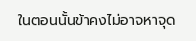ในตอนนั้นข้าคงไม่อาจหาจุด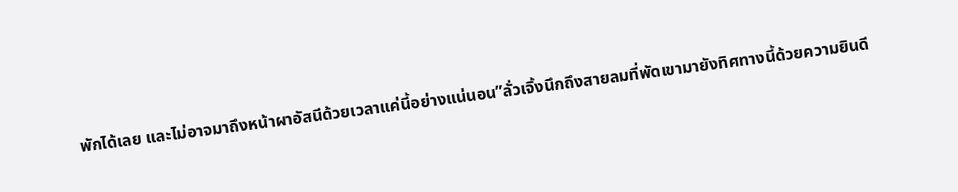พักได้เลย และไม่อาจมาถึงหน้าผาอัสนีด้วยเวลาแค่นี้อย่างแน่นอน”ลั่วเจิ้งนึกถึงสายลมที่พัดเขามายังทิศทางนี้ด้วยความยินดี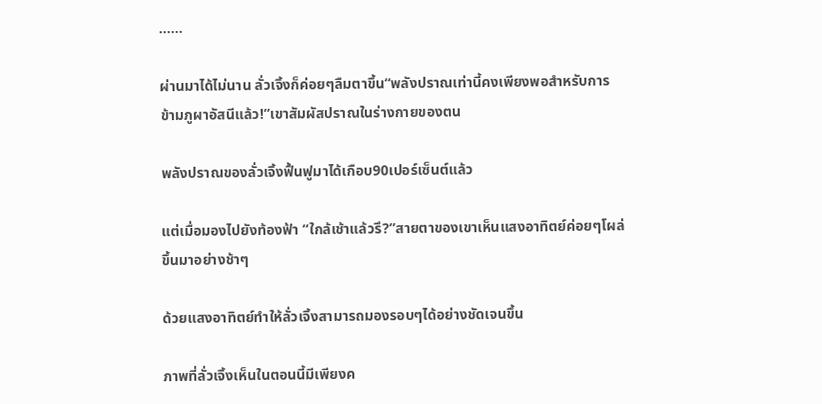......

ผ่านมาได้ไม่นาน ลั่วเจิ้งก็ค่อยๆลืมตาขึ้น“พลังปราณเท่านี้คงเพียงพอสำหรับการข้ามภูผาอัสนีแล้ว!”เขาสัมผัสปราณในร่างกายของตน

พลังปราณของลั่วเจิ้งฟื้นฟูมาได้เกือบ90เปอร์เซ็นต์แล้ว

แต่เมื่อมองไปยังท้องฟ้า “ใกล้เช้าแล้วรึ?”สายตาของเขาเห็นแสงอาทิตย์ค่อยๆโผล่ขึ้นมาอย่างช้าๆ

ด้วยแสงอาทิตย์ทำให้ลั่วเจิ้งสามารถมองรอบๆได้อย่างชัดเจนขึ้น

ภาพที่ลั่วเจิ้งเห็นในตอนนี้มีเพียงค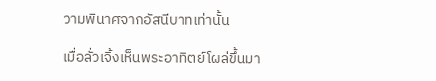วามพินาศจากอัสนีบาทเท่านั้น

เมื่อลั่วเจิ้งเห็นพระอาทิตย์โผล่ขึ้นมา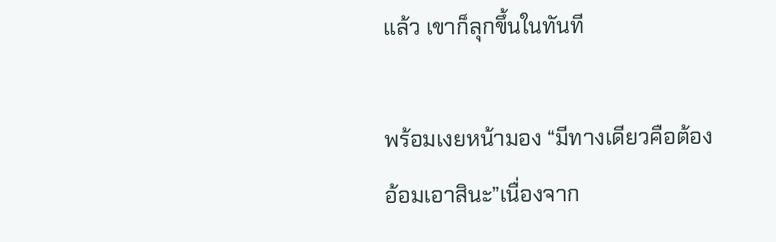แล้ว เขาก็ลุกขึ้นในทันที

พร้อมเงยหน้ามอง “มีทางเดียวคือต้องอ้อมเอาสินะ”เนื่องจาก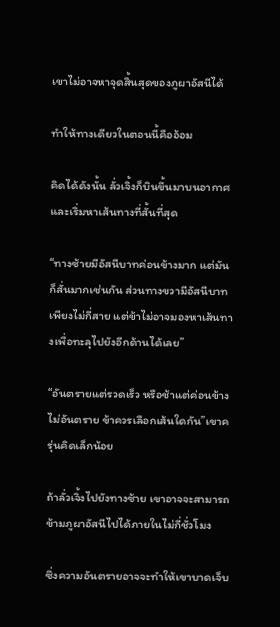เขาไม่อาจหาจุดสิ้นสุดของภูผาอัสนีได้

ทำให้ทางเดียวในตอนนี้คืออ้อม

คิดได้ดังนั้น ลั่วเจิ้งก็บินขึ้นมาบนอากาศและเริ่มหาเส้นทางที่สั้นที่สุด

“ทางซ้ายมีอัสนีบาทค่อนข้างมาก แต่มันก็สั่นมากเช่นกัน ส่วนทางขวามีอัสนีบาทเพียงไม่กี่สาย แต่ข้าไม่อาจมองหาเส้นทางเพื่อทะลุไปยังอีกด้านได้เลย”

“อันตรายแต่รวดเร็ว หรือช้าแต่ค่อนข้างไม่อันตราย ข้าควรเลือกเส้นใดกัน”เขาครุ่นคิดเล็กน้อย

ถ้าลั่วเจิ้งไปยังทางซ้าย เขาอาจจะสามารถข้ามภูผาอัสนีไปได้ภายในไม่กี่ชั่วโมง

ซึ่งความอันตรายอาจจะทำให้เขาบาดเจ็บ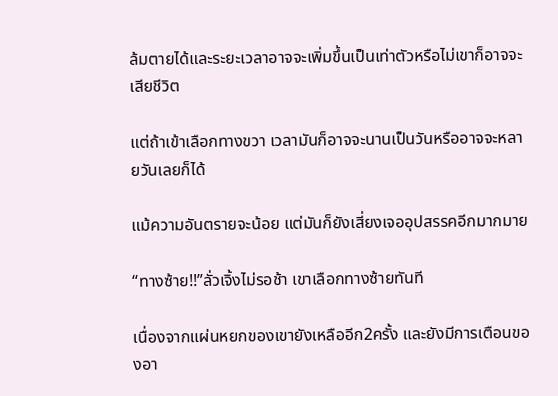ล้มตายได้และระยะเวลาอาจจะเพิ่มขึ้นเป็นเท่าตัวหรือไม่เขาก็อาจจะเสียชีวิต

แต่ถ้าเข้าเลือกทางขวา เวลามันก็อาจจะนานเป็นวันหรืออาจจะหลายวันเลยก็ได้

แม้ความอันตรายจะน้อย แต่มันก็ยังเสี่ยงเจออุปสรรคอีกมากมาย

“ทางซ้าย!!”ลั่วเจิ้งไม่รอช้า เขาเลือกทางซ้ายทันที

เนื่องจากแผ่นหยกของเขายังเหลืออีก2ครั้ง และยังมีการเตือนของอา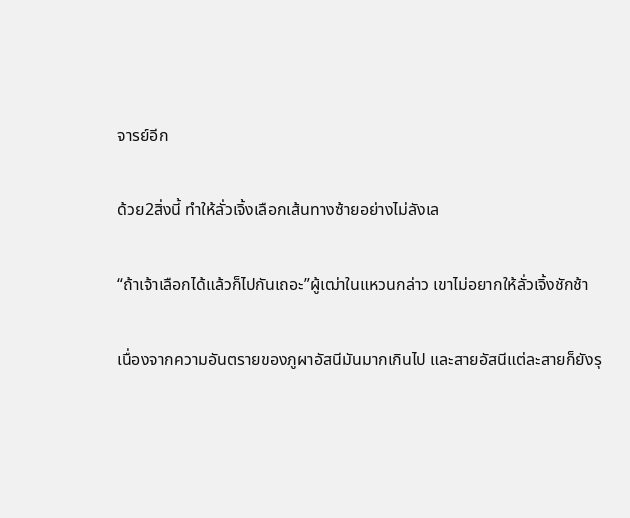จารย์อีก

ด้วย2สิ่งนี้ ทำให้ลั่วเจิ้งเลือกเส้นทางซ้ายอย่างไม่ลังเล

“ถ้าเจ้าเลือกได้แล้วก็ไปกันเถอะ”ผู้เฒ่าในแหวนกล่าว เขาไม่อยากให้ลั่วเจิ้งชักช้า

เนื่องจากความอันตรายของภูผาอัสนีมันมากเกินไป และสายอัสนีแต่ละสายก็ยังรุ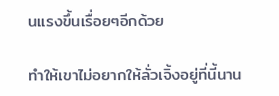นแรงขึ้นเรื่อยๆอีกด้วย

ทำให้เขาไม่อยากให้ลั่วเจิ้งอยู่ที่นี้นาน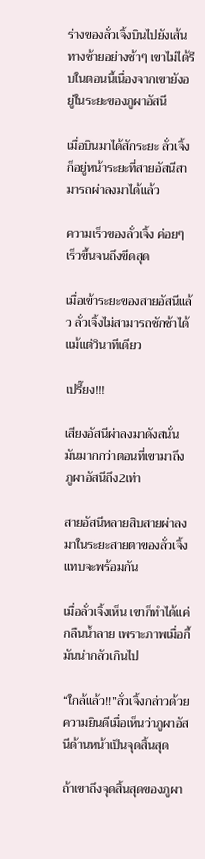ร่างของลั่วเจิ้งบินไปยังเส้นทางซ้ายอย่างช้าๆ เขาไม่ได้รีบในตอนนี้เนื่องจากเขายังอยู่ในระยะของภูผาอัสนี

เมื่อบินมาได้สักระยะ ลั่วเจิ้งก็อยู่หน้าระยะที่สายอัสนีสามารถผ่าลงมาได้แล้ว

ความเร็วของลั่วเจิ้ง ค่อยๆเร็วขึ้นจนถึงขีดสุด

เมื่อเข้าระยะของสายอัสนีแล้ว ลั่วเจิ้งไม่สามารถชักช้าได้แม้แต่วินาทีเดียว

เปรี๊ยง!!!

เสียงอัสนีผ่าลงมาดังสนั่น มันมากกว่าตอนที่เขามาถึงภูผาอัสนีถึง2เท่า

สายอัสนีหลายสิบสายผ่าลงมาในระยะสายตาของลั่วเจิ้งแทบจะพร้อมกัน

เมื่อลั่วเจิ้งเห็น เขาก็ทำได้แค่กลืนน้ำลาย เพราะภาพเมื่อกี้มันน่ากลัวเกินไป

“ใกล้แล้ว!!”ลั่วเจิ้งกล่าวด้วยความยินดีเมื่อเห็นว่าภูผาอัสนีด้านหน้าเป็นจุดสิ้นสุด

ถ้าเขาถึงจุดสิ้นสุดของภูผา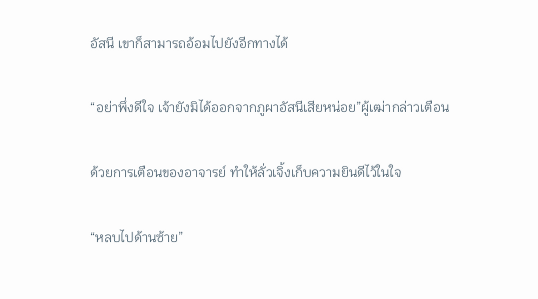อัสนี เขาก็สามารถอ้อมไปยังอีกทางได้

“อย่าพึ่งดีใจ เจ้ายังมิได้ออกจากภูผาอัสนีเสียหน่อย”ผู้เฒ่ากล่าวเตือน

ด้วยการเตือนของอาจารย์ ทำให้ลั่วเจิ้งเก็บความยินดีไว้ในใจ

“หลบไปด้านซ้าย”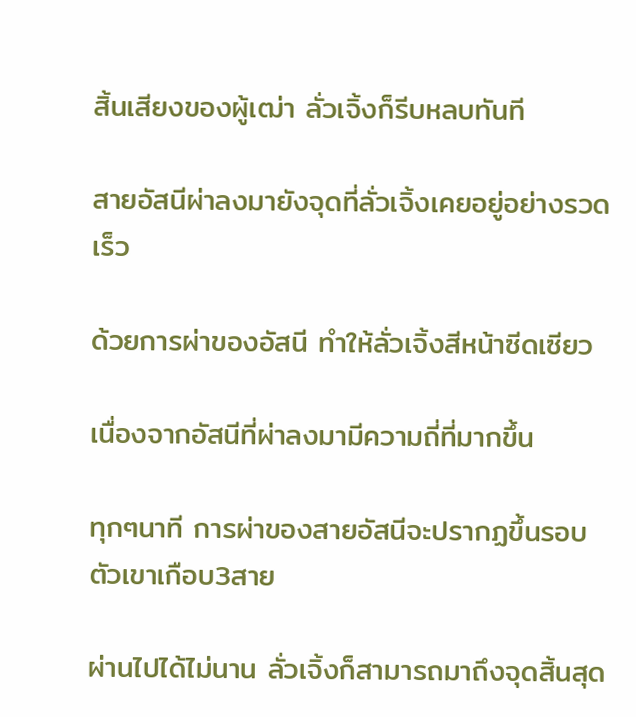สิ้นเสียงของผู้เฒ่า ลั่วเจิ้งก็รีบหลบทันที

สายอัสนีผ่าลงมายังจุดที่ลั่วเจิ้งเคยอยู่อย่างรวดเร็ว

ด้วยการผ่าของอัสนี ทำให้ลั่วเจิ้งสีหน้าซีดเซียว

เนื่องจากอัสนีที่ผ่าลงมามีความถี่ที่มากขึ้น

ทุกๆนาที การผ่าของสายอัสนีจะปรากฏขึ้นรอบตัวเขาเกือบ3สาย

ผ่านไปได้ไม่นาน ลั่วเจิ้งก็สามารถมาถึงจุดสิ้นสุด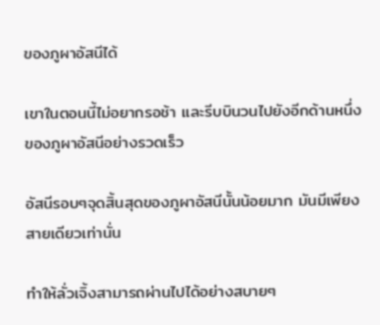ของภูผาอัสนีได้

เขาในตอนนี้ไม่อยากรอช้า และรีบบินวนไปยังอีกด้านหนึ่งของภูผาอัสนีอย่างรวดเร็ว

อัสนีรอบๆจุดสิ้นสุดของภูผาอัสนีนั้นน้อยมาก มันมีเพียงสายเดียวเท่านั่น

ทำให้ลั่วเจิ้งสามารถผ่านไปได้อย่างสบายๆ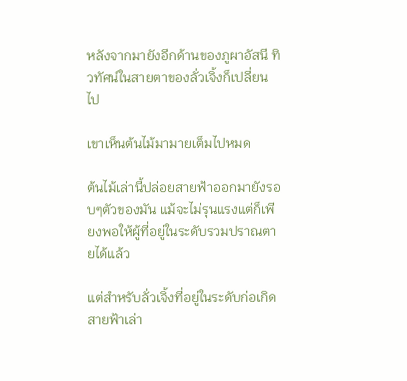หลังจากมายังอีกด้านของภูผาอัสนี ทิวทัศน์ในสายตาของลั่วเจิ้งก็เปลี่ยนไป

เขาเห็นต้นไม้มามายเต็มไปหมด

ต้นไม้เล่านี้ปล่อยสายฟ้าออกมายังรอบๆตัวของมัน แม้จะไม่รุนแรงแต่ก็เพียงพอให้ผู้ที่อยู่ในระดับรวมปราณตายได้แล้ว

แต่สำหรับลั่วเจิ้งที่อยู่ในระดับก่อเกิด สายฟ้าเล่า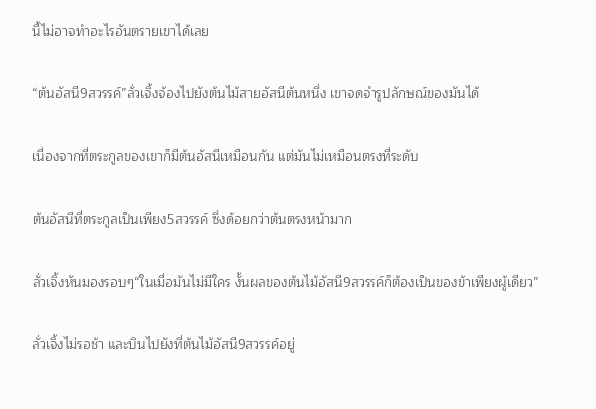นี้ไม่อาจทำอะไรอันตรายเขาได้เลย

“ต้นอัสนี9สวรรค์”ลั่วเจิ้งจ้องไปยังต้นไม้สายอัสนีต้นหนึ่ง เขาจดจำรูปลักษณ์ของมันได้

เนื่องจากที่ตระกูลของเขาก็มีต้นอัสนีเหมือนกัน แต่มันไม่เหมือนตรงที่ระดับ

ต้นอัสนีที่ตระกูลเป็นเพียง5สวรรค์ ซึ่งด้อยกว่าต้นตรงหน้ามาก

ลั่วเจิ้งหันมองรอบๆ“ในเมื่อมันไม่มีใคร งั้นผลของต้นไม้อัสนี9สวรรค์ก็ต้องเป็นของข้าเพียงผู้เดียว”

ลั่วเจิ้งไม่รอช้า และบินไปยังที่ต้นไม้อัสนี9สวรรค์อยู่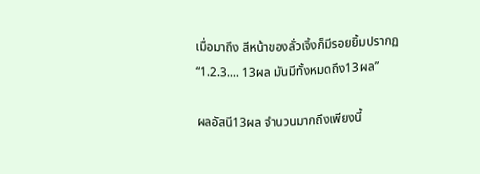เมื่อมาถึง สีหน้าของลั่วเจิ้งก็มีรอยยิ้มปรากฏ “1.2.3.... 13ผล มันมีทั้งหมดถึง13ผล”

ผลอัสนี13ผล จำนวนมากถึงเพียงนี้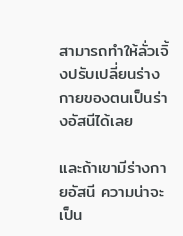สามารถทำให้ลั่วเจิ้งปรับเปลี่ยนร่างกายของตนเป็นร่างอัสนีได้เลย

และถ้าเขามีร่างกายอัสนี ความน่าจะเป็น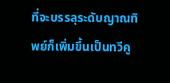ที่จะบรรลุระดับญาณทิพย์ก็เพิ่มขึ้นเป็นทวีคู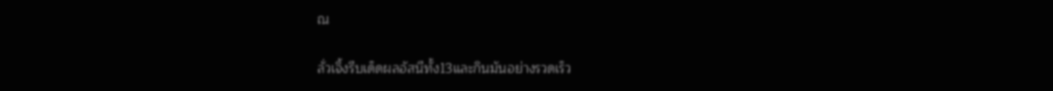ณ

ลั่วเจิ้งรีบเด็ดผลอัสนีทั้ง13และกินมันอย่างรวดเร็ว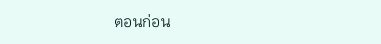ตอนก่อน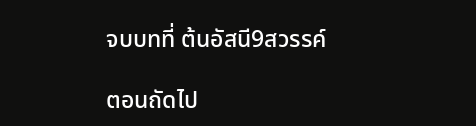จบบทที่ ต้นอัสนี9สวรรค์

ตอนถัดไป